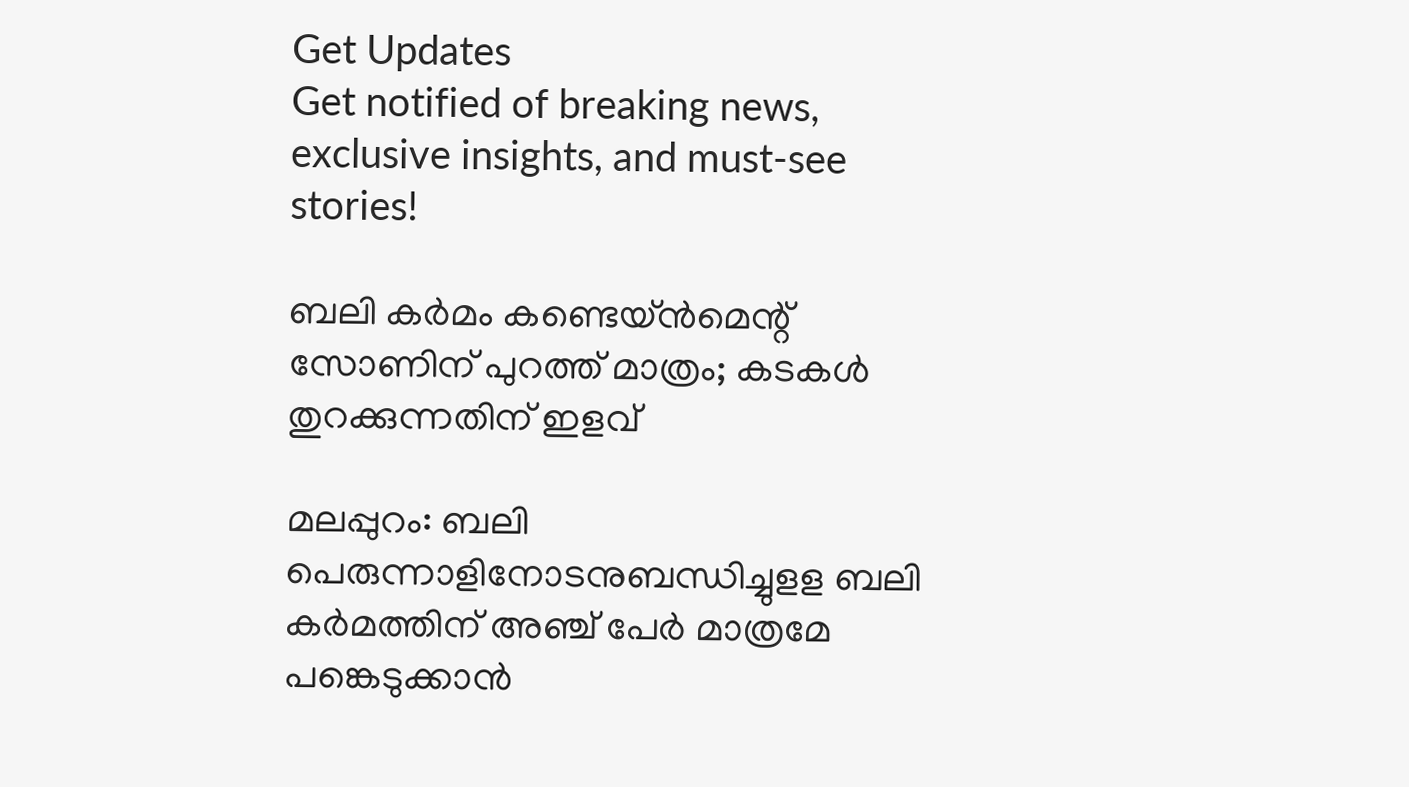Get Updates
Get notified of breaking news, exclusive insights, and must-see stories!

ബലി കര്‍മം കണ്ടെയ്ന്‍മെന്റ് സോണിന് പുറത്ത് മാത്രം; കടകള്‍ തുറക്കുന്നതിന് ഇളവ്

മലപ്പുറം: ബലി പെരുന്നാളിനോടനുബന്ധിച്ചുളള ബലി കര്‍മത്തിന് അഞ്ച് പേര്‍ മാത്രമേ പങ്കെടുക്കാന്‍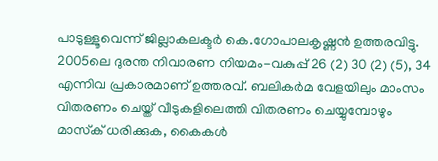പാടുള്ളൂവെന്ന് ജില്ലാകലക്ടര്‍ കെ.ഗോപാലകൃഷ്ണന്‍ ഉത്തരവിട്ടു. 2005ലെ ദുരന്ത നിവാരണ നിയമം-വകുപ്പ് 26 (2) 30 (2) (5), 34 എന്നിവ പ്രകാരമാണ് ഉത്തരവ്. ബലികര്‍മ വേളയിലും മാംസം വിതരണം ചെയ്ത് വീടുകളിലെത്തി വിതരണം ചെയ്യുമ്പോഴും മാസ്‌ക് ധരിക്കുക, കൈകള്‍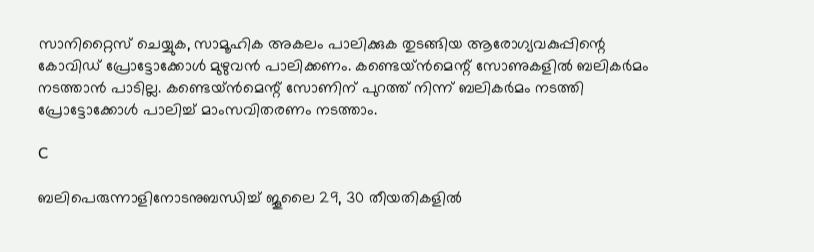സാനിറ്റൈസ് ചെയ്യുക, സാമൂഹിക അകലം പാലിക്കുക തുടങ്ങിയ ആരോഗ്യവകുപ്പിന്റെ കോവിഡ് പ്രോട്ടോക്കോള്‍ മുഴുവന്‍ പാലിക്കണം. കണ്ടെയ്ന്‍മെന്റ് സോണുകളില്‍ ബലികര്‍മം നടത്താന്‍ പാടില്ല. കണ്ടെയ്ന്‍മെന്റ് സോണിന് പുറത്ത് നിന്ന് ബലികര്‍മം നടത്തി പ്രോട്ടോക്കോള്‍ പാലിച്ച് മാംസവിതരണം നടത്താം.

C

ബലിപെരുന്നാളിനോടനുബന്ധിച്ച് ജൂലൈ 29, 30 തീയതികളില്‍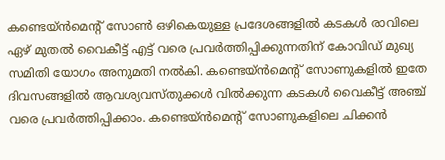കണ്ടെയ്ന്‍മെന്റ് സോണ്‍ ഒഴികെയുള്ള പ്രദേശങ്ങളില്‍ കടകള്‍ രാവിലെ ഏഴ് മുതല്‍ വൈകീട്ട് എട്ട് വരെ പ്രവര്‍ത്തിപ്പിക്കുന്നതിന് കോവിഡ് മുഖ്യ സമിതി യോഗം അനുമതി നല്‍കി. കണ്ടെയ്ന്‍മെന്റ് സോണുകളില്‍ ഇതേ ദിവസങ്ങളില്‍ ആവശ്യവസ്തുക്കള്‍ വില്‍ക്കുന്ന കടകള്‍ വൈകീട്ട് അഞ്ച് വരെ പ്രവര്‍ത്തിപ്പിക്കാം. കണ്ടെയ്ന്‍മെന്റ് സോണുകളിലെ ചിക്കന്‍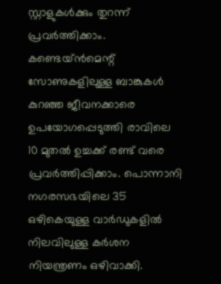സ്റ്റാളുകള്‍ക്കും തുറന്ന് പ്രവര്‍ത്തിക്കാം. കണ്ടെയ്ന്‍മെന്റ് സോണുകളിലുള്ള ബാങ്കുകള്‍ കുറഞ്ഞ ജീവനക്കാരെ ഉപയോഗപ്പെടുത്തി രാവിലെ 10 മുതല്‍ ഉച്ചക്ക് രണ്ട് വരെ പ്രവര്‍ത്തിപ്പിക്കാം. പൊന്നാനി നഗരസഭയിലെ 35 ഒഴികെയുള്ള വാര്‍ഡുകളില്‍ നിലവിലുള്ള കര്‍ശന നിയന്ത്രണം ഒഴിവാക്കി.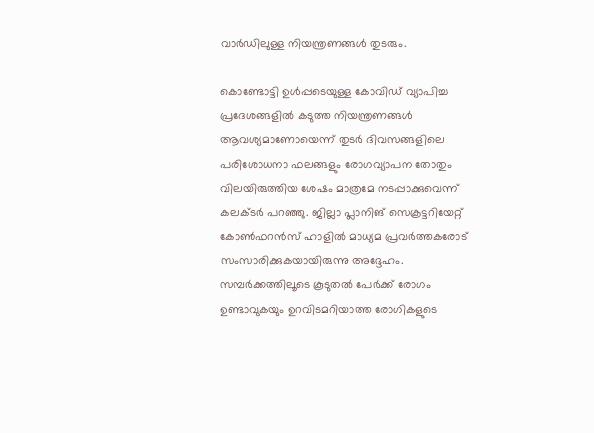വാര്‍ഡിലുള്ള നിയന്ത്രണങ്ങള്‍ തുടരും.

കൊണ്ടോട്ടി ഉള്‍പ്പടെയുള്ള കോവിഡ് വ്യാപിച്ച പ്രദേശങ്ങളില്‍ കടുത്ത നിയന്ത്രണങ്ങള്‍ ആവശ്യമാണോയെന്ന് തുടര്‍ ദിവസങ്ങളിലെ പരിശോധനാ ഫലങ്ങളും രോഗവ്യാപന തോതും വിലയിരുത്തിയ ശേഷം മാത്രമേ നടപ്പാക്കുവെന്ന് കലക്ടര്‍ പറഞ്ഞു. ജില്ലാ പ്ലാനിങ് സെക്രട്ടറിയേറ്റ് കോണ്‍ഫറന്‍സ് ഹാളില്‍ മാധ്യമ പ്രവര്‍ത്തകരോട് സംസാരിക്കുകയായിരുന്നു അദ്ദേഹം. സമ്പര്‍ക്കത്തിലൂടെ കൂടുതല്‍ പേര്‍ക്ക് രോഗം ഉണ്ടാവുകയും ഉറവിടമറിയാത്ത രോഗികളുടെ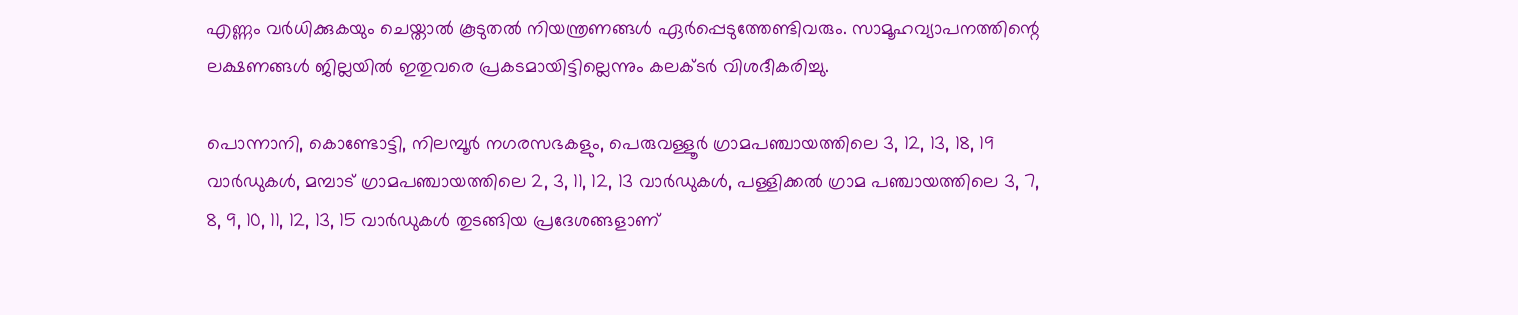എണ്ണം വര്‍ധിക്കുകയും ചെയ്താല്‍ കൂടുതല്‍ നിയന്ത്രണങ്ങള്‍ ഏര്‍പ്പെടുത്തേണ്ടിവരും. സാമൂഹവ്യാപനത്തിന്റെ ലക്ഷണങ്ങള്‍ ജില്ലയില്‍ ഇതുവരെ പ്രകടമായിട്ടില്ലെന്നും കലക്ടര്‍ വിശദീകരിച്ചു.

പൊന്നാനി, കൊണ്ടോട്ടി, നിലമ്പൂര്‍ നഗരസഭകളും, പെരുവള്ളൂര്‍ ഗ്രാമപഞ്ചായത്തിലെ 3, 12, 13, 18, 19 വാര്‍ഡുകള്‍, മമ്പാട് ഗ്രാമപഞ്ചായത്തിലെ 2, 3, 11, 12, 13 വാര്‍ഡുകള്‍, പള്ളിക്കല്‍ ഗ്രാമ പഞ്ചായത്തിലെ 3, 7, 8, 9, 10, 11, 12, 13, 15 വാര്‍ഡുകള്‍ തുടങ്ങിയ പ്രദേശങ്ങളാണ്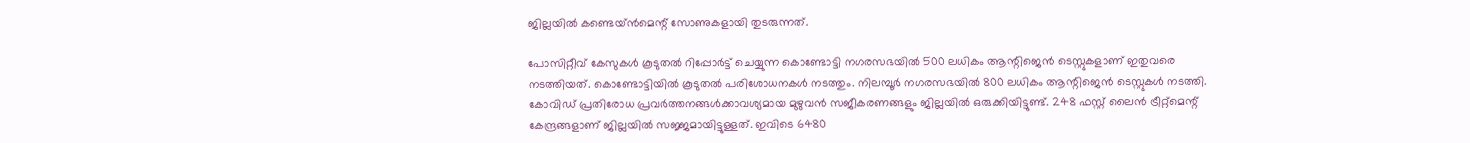ജില്ലയില്‍ കണ്ടെയ്ന്‍മെന്റ് സോണുകളായി തുടരുന്നത്.

പോസിറ്റീവ് കേസുകള്‍ കൂടുതല്‍ റിപ്പോര്‍ട്ട് ചെയ്യുന്ന കൊണ്ടോട്ടി നഗരസഭയില്‍ 500 ലധികം ആന്റിജെന്‍ ടെസ്റ്റുകളാണ് ഇതുവരെ നടത്തിയത്. കൊണ്ടോട്ടിയില്‍ കൂടുതല്‍ പരിശോധനകള്‍ നടത്തും. നിലമ്പൂര്‍ നഗരസഭയില്‍ 800 ലധികം ആന്റിജെന്‍ ടെസ്റ്റുകള്‍ നടത്തി. കോവിഡ് പ്രതിരോധ പ്രവര്‍ത്തനങ്ങള്‍ക്കാവശ്യമായ മുഴുവന്‍ സജീകരണങ്ങളും ജില്ലയില്‍ ഒരുക്കിയിട്ടുണ്ട്. 248 ഫസ്റ്റ് ലൈന്‍ ട്രീറ്റ്മെന്റ് കേന്ദ്രങ്ങളാണ് ജില്ലയില്‍ സജ്ജമായിട്ടുള്ളത്. ഇവിടെ 6480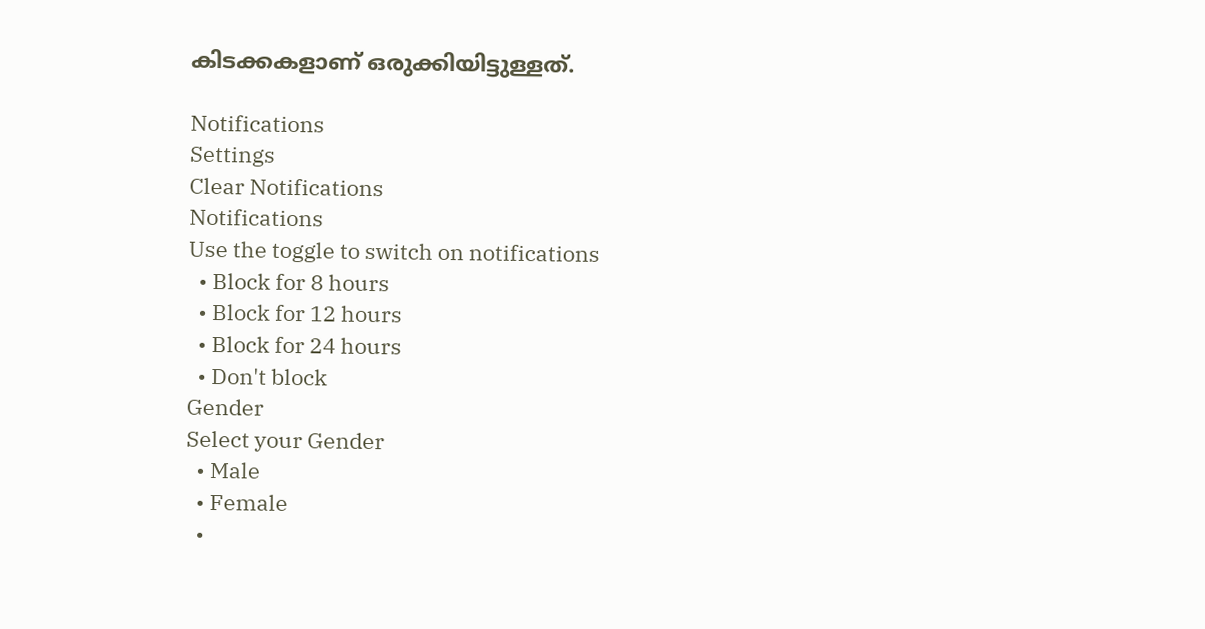കിടക്കകളാണ് ഒരുക്കിയിട്ടുള്ളത്.

Notifications
Settings
Clear Notifications
Notifications
Use the toggle to switch on notifications
  • Block for 8 hours
  • Block for 12 hours
  • Block for 24 hours
  • Don't block
Gender
Select your Gender
  • Male
  • Female
  •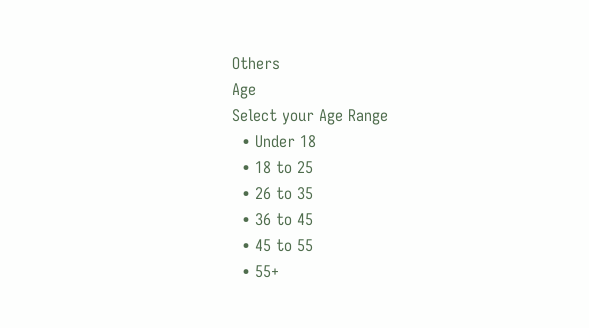Others
Age
Select your Age Range
  • Under 18
  • 18 to 25
  • 26 to 35
  • 36 to 45
  • 45 to 55
  • 55+